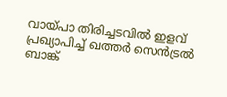വായ്പാ തിരിച്ചടവിൽ ഇളവ് പ്രഖ്യാപിച്ച് ഖത്തർ സെൻട്രൽ ബാങ്ക്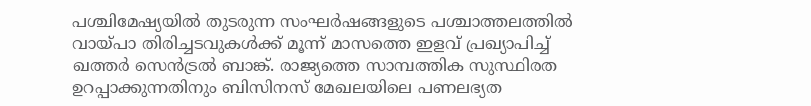പശ്ചിമേഷ്യയിൽ തുടരുന്ന സംഘർഷങ്ങളുടെ പശ്ചാത്തലത്തിൽ വായ്പാ തിരിച്ചടവുകൾക്ക് മൂന്ന് മാസത്തെ ഇളവ് പ്രഖ്യാപിച്ച് ഖത്തർ സെൻട്രൽ ബാങ്ക്. രാജ്യത്തെ സാമ്പത്തിക സുസ്ഥിരത ഉറപ്പാക്കുന്നതിനും ബിസിനസ് മേഖലയിലെ പണലഭ്യത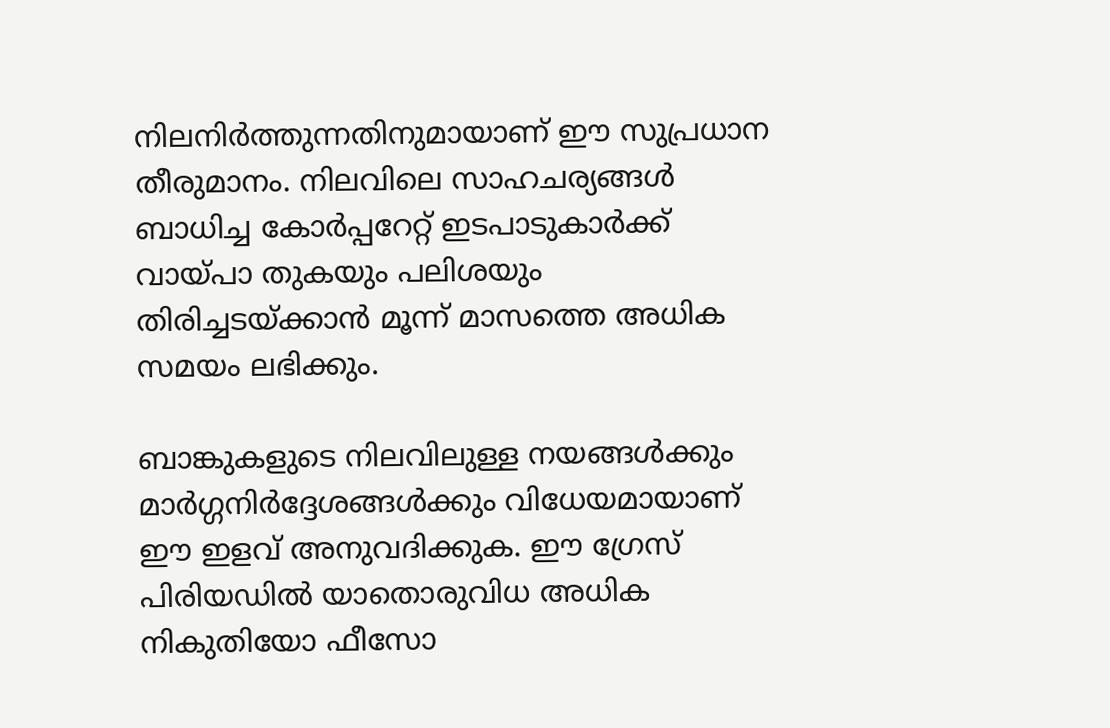നിലനിർത്തുന്നതിനുമായാണ് ഈ സുപ്രധാന തീരുമാനം. നിലവിലെ സാഹചര്യങ്ങൾ ബാധിച്ച കോർപ്പറേറ്റ് ഇടപാടുകാർക്ക് വായ്പാ തുകയും പലിശയും തിരിച്ചടയ്ക്കാൻ മൂന്ന് മാസത്തെ അധിക സമയം ലഭിക്കും.

ബാങ്കുകളുടെ നിലവിലുള്ള നയങ്ങൾക്കും മാർഗ്ഗനിർദ്ദേശങ്ങൾക്കും വിധേയമായാണ് ഈ ഇളവ് അനുവദിക്കുക. ഈ ഗ്രേസ് പിരിയഡിൽ യാതൊരുവിധ അധിക നികുതിയോ ഫീസോ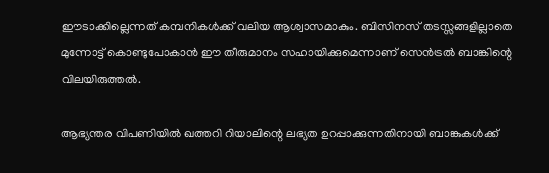ഈടാക്കില്ലെന്നത് കമ്പനികൾക്ക് വലിയ ആശ്വാസമാകും. ബിസിനസ് തടസ്സങ്ങളില്ലാതെ മുന്നോട്ട് കൊണ്ടുപോകാൻ ഈ തീരുമാനം സഹായിക്കുമെന്നാണ് സെൻട്രൽ ബാങ്കിന്റെ വിലയിരുത്തൽ.

ആഭ്യന്തര വിപണിയിൽ ഖത്തറി റിയാലിന്റെ ലഭ്യത ഉറപ്പാക്കുന്നതിനായി ബാങ്കുകൾക്ക്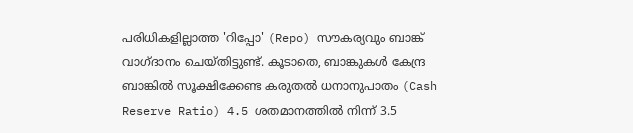പരിധികളില്ലാത്ത 'റിപ്പോ' (Repo) സൗകര്യവും ബാങ്ക് വാഗ്ദാനം ചെയ്തിട്ടുണ്ട്. കൂടാതെ, ബാങ്കുകൾ കേന്ദ്ര ബാങ്കിൽ സൂക്ഷിക്കേണ്ട കരുതൽ ധനാനുപാതം (Cash Reserve Ratio) 4.5 ശതമാനത്തിൽ നിന്ന് 3.5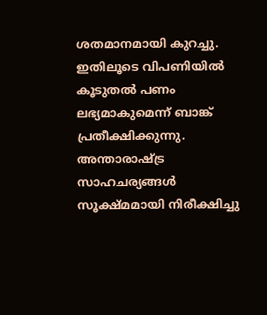ശതമാനമായി കുറച്ചു. ഇതിലൂടെ വിപണിയിൽ കൂടുതൽ പണം ലഭ്യമാകുമെന്ന് ബാങ്ക് പ്രതീക്ഷിക്കുന്നു. അന്താരാഷ്ട്ര സാഹചര്യങ്ങൾ സൂക്ഷ്മമായി നിരീക്ഷിച്ചു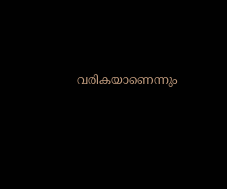വരികയാണെന്നും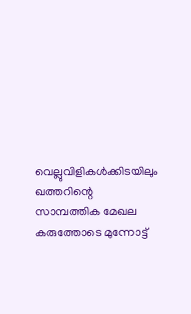വെല്ലുവിളികൾക്കിടയിലും ഖത്തറിന്റെ സാമ്പത്തിക മേഖല കരുത്തോടെ മുന്നോട്ട്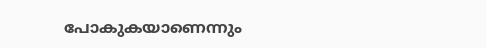പോകുകയാണെന്നും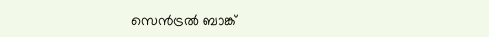സെൻട്രൽ ബാങ്ക്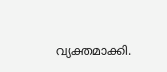വ്യക്തമാക്കി.